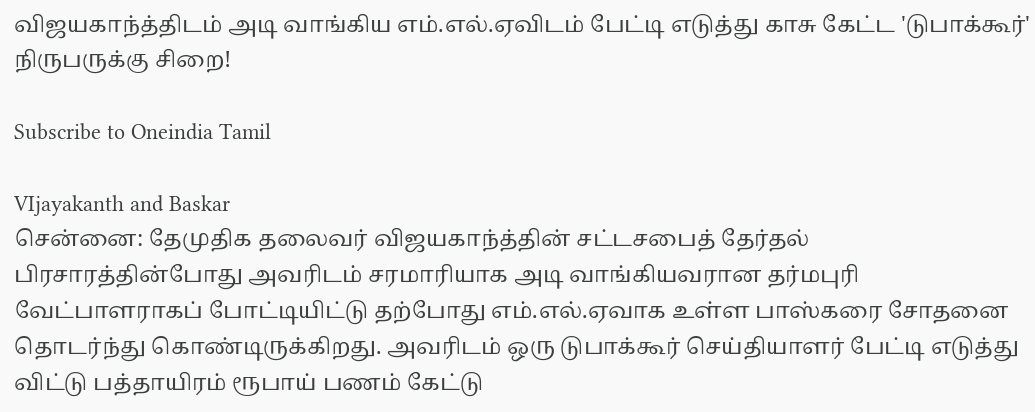விஜயகாந்த்திடம் அடி வாங்கிய எம்.எல்.ஏவிடம் பேட்டி எடுத்து காசு கேட்ட 'டுபாக்கூர்' நிருபருக்கு சிறை!

Subscribe to Oneindia Tamil

VIjayakanth and Baskar
சென்னை: தேமுதிக தலைவர் விஜயகாந்த்தின் சட்டசபைத் தேர்தல் பிரசாரத்தின்போது அவரிடம் சரமாரியாக அடி வாங்கியவரான தர்மபுரி வேட்பாளராகப் போட்டியிட்டு தற்போது எம்.எல்.ஏவாக உள்ள பாஸ்கரை சோதனை தொடர்ந்து கொண்டிருக்கிறது. அவரிடம் ஒரு டுபாக்கூர் செய்தியாளர் பேட்டி எடுத்து விட்டு பத்தாயிரம் ரூபாய் பணம் கேட்டு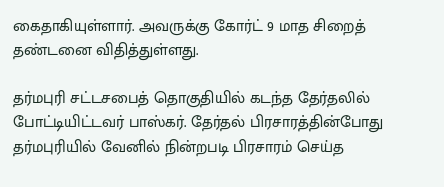கைதாகியுள்ளார். அவருக்கு கோர்ட் 9 மாத சிறைத் தண்டனை விதித்துள்ளது.

தர்மபுரி சட்டசபைத் தொகுதியில் கடந்த தேர்தலில் போட்டியிட்டவர் பாஸ்கர். தேர்தல் பிரசாரத்தின்போது தர்மபுரியில் வேனில் நின்றபடி பிரசாரம் செய்த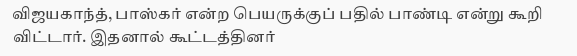விஜயகாந்த், பாஸ்கர் என்ற பெயருக்குப் பதில் பாண்டி என்று கூறி விட்டார். இதனால் கூட்டத்தினர்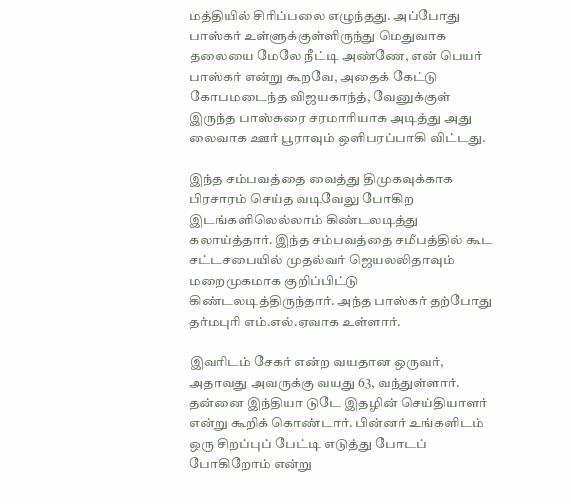மத்தியில் சிரிப்பலை எழுந்தது. அப்போது பாஸ்கர் உள்ளுக்குள்ளிருந்து மெதுவாக தலையை மேலே நீட்டி அண்ணே, என் பெயர் பாஸ்கர் என்று கூறவே, அதைக் கேட்டு கோபமடைந்த விஜயகாந்த், வேனுக்குள் இருந்த பாஸ்கரை சரமாரியாக அடித்து அது லைவாக ஊர் பூராவும் ஒளிபரப்பாகி விட்டது.

இந்த சம்பவத்தை வைத்து திமுகவுக்காக பிரசாரம் செய்த வடிவேலு போகிற இடங்களிலெல்லாம் கிண்டலடித்து கலாய்த்தார். இந்த சம்பவத்தை சமீபத்தில் கூட சட்டசபையில் முதல்வர் ஜெயலலிதாவும் மறைமுகமாக குறிப்பிட்டு கிண்டலடித்திருந்தார். அந்த பாஸ்கர் தற்போது தர்மபுரி எம்.எல்.ஏவாக உள்ளார்.

இவரிடம் சேகர் என்ற வயதான ஒருவர், அதாவது அவருக்கு வயது 63, வந்துள்ளார். தன்னை இந்தியா டுடே இதழின் செய்தியாளர் என்று கூறிக் கொண்டார். பின்னர் உங்களிடம் ஒரு சிறப்புப் பேட்டி எடுத்து போடப் போகிறோம் என்று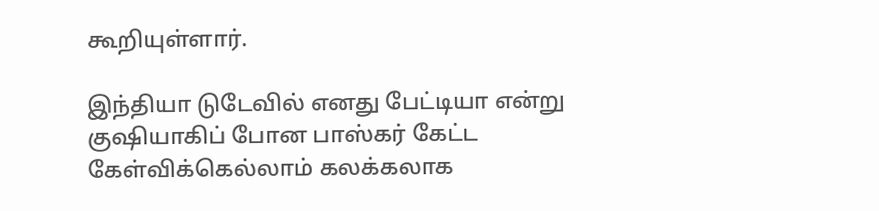கூறியுள்ளார்.

இந்தியா டுடேவில் எனது பேட்டியா என்று குஷியாகிப் போன பாஸ்கர் கேட்ட கேள்விக்கெல்லாம் கலக்கலாக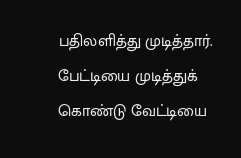பதிலளித்து முடித்தார். பேட்டியை முடித்துக் கொண்டு வேட்டியை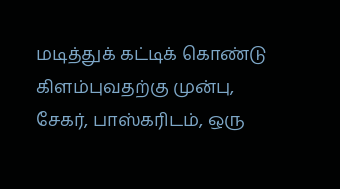மடித்துக் கட்டிக் கொண்டு கிளம்புவதற்கு முன்பு, சேகர், பாஸ்கரிடம், ஒரு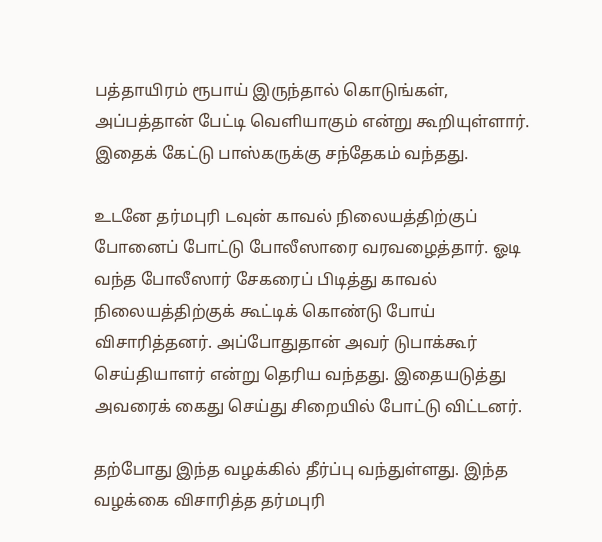பத்தாயிரம் ரூபாய் இருந்தால் கொடுங்கள், அப்பத்தான் பேட்டி வெளியாகும் என்று கூறியுள்ளார். இதைக் கேட்டு பாஸ்கருக்கு சந்தேகம் வந்தது.

உடனே தர்மபுரி டவுன் காவல் நிலையத்திற்குப் போனைப் போட்டு போலீஸாரை வரவழைத்தார். ஓடி வந்த போலீஸார் சேகரைப் பிடித்து காவல் நிலையத்திற்குக் கூட்டிக் கொண்டு போய் விசாரித்தனர். அப்போதுதான் அவர் டுபாக்கூர் செய்தியாளர் என்று தெரிய வந்தது. இதையடுத்து அவரைக் கைது செய்து சிறையில் போட்டு விட்டனர்.

தற்போது இந்த வழக்கில் தீர்ப்பு வந்துள்ளது. இந்த வழக்கை விசாரித்த தர்மபுரி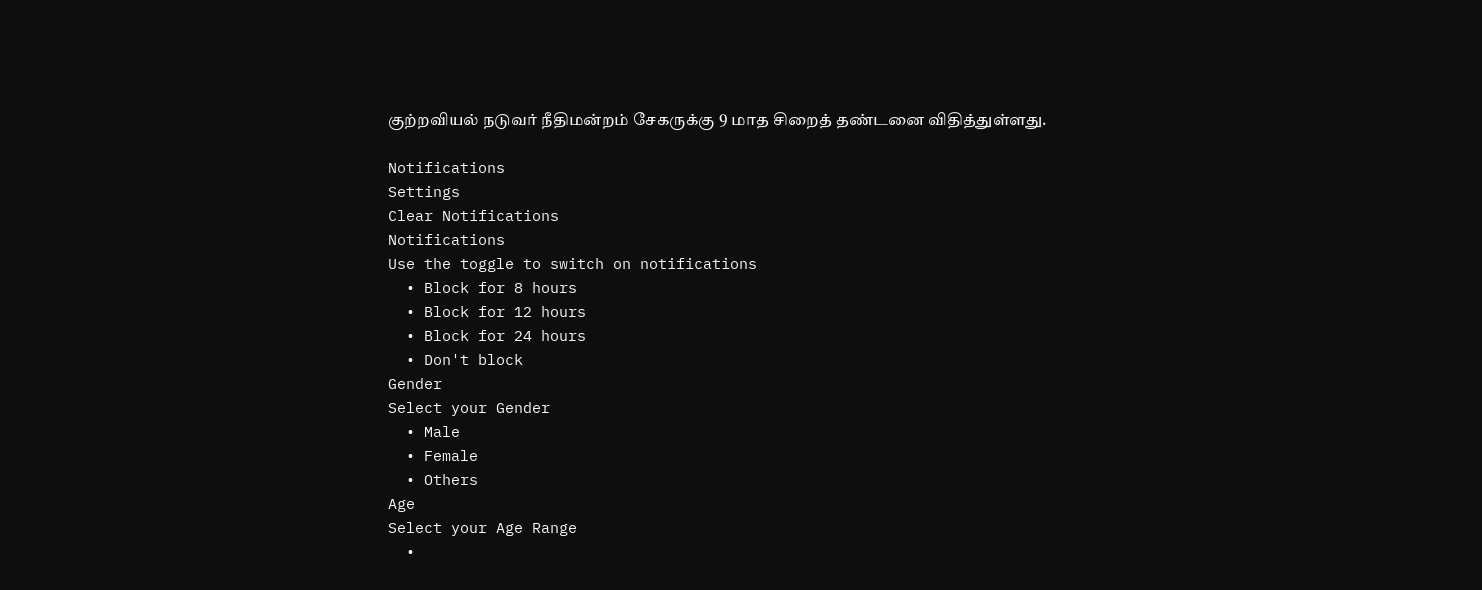குற்றவியல் நடுவர் நீதிமன்றம் சேகருக்கு 9 மாத சிறைத் தண்டனை விதித்துள்ளது.

Notifications
Settings
Clear Notifications
Notifications
Use the toggle to switch on notifications
  • Block for 8 hours
  • Block for 12 hours
  • Block for 24 hours
  • Don't block
Gender
Select your Gender
  • Male
  • Female
  • Others
Age
Select your Age Range
  •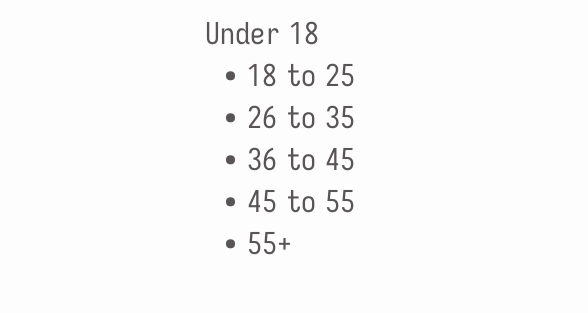Under 18
  • 18 to 25
  • 26 to 35
  • 36 to 45
  • 45 to 55
  • 55+